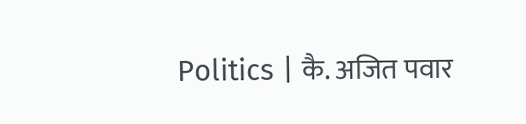Politics | कै. अजित पवार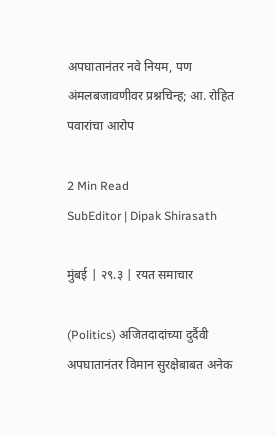अपघातानंतर नवे नियम, पण अंमलबजावणीवर प्रश्नचिन्ह; आ. रोहित पवारांचा आरोप

2 Min Read
SubEditor | Dipak Shirasath

मुंबई | २९.३ | रयत समाचार

(Politics) अजितदादांच्या दुर्दैवी अपघातानंतर विमान सुरक्षेबाबत अनेक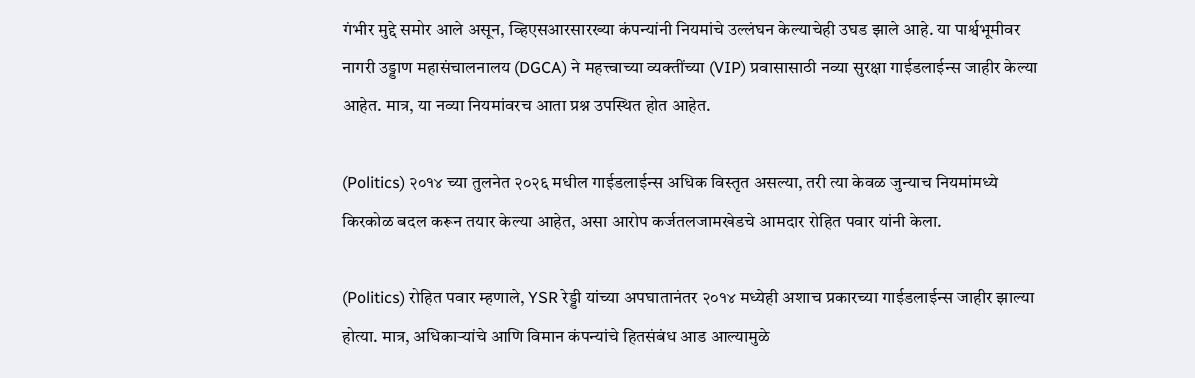गंभीर मुद्दे समोर आले असून, व्हिएसआरसारख्या कंपन्यांनी नियमांचे उल्लंघन केल्याचेही उघड झाले आहे. या पार्श्वभूमीवर नागरी उड्डाण महासंचालनालय (DGCA) ने महत्त्वाच्या व्यक्तींच्या (VIP) प्रवासासाठी नव्या सुरक्षा गाईडलाईन्स जाहीर केल्या आहेत. मात्र, या नव्या नियमांवरच आता प्रश्न उपस्थित होत आहेत.

(Politics) २०१४ च्या तुलनेत २०२६ मधील गाईडलाईन्स अधिक विस्तृत असल्या, तरी त्या केवळ जुन्याच नियमांमध्ये किरकोळ बदल करून तयार केल्या आहेत, असा आरोप कर्जतलजामखेडचे आमदार रोहित पवार यांनी केला.

(Politics) रोहित पवार म्हणाले, YSR रेड्डी यांच्या अपघातानंतर २०१४ मध्येही अशाच प्रकारच्या गाईडलाईन्स जाहीर झाल्या होत्या. मात्र, अधिकाऱ्यांचे आणि विमान कंपन्यांचे हितसंबंध आड आल्यामुळे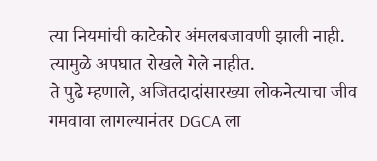त्या नियमांची काटेकोर अंमलबजावणी झाली नाही. त्यामुळे अपघात रोखले गेले नाहीत.
ते पुढे म्हणाले, अजितदादांसारख्या लोकनेत्याचा जीव गमवावा लागल्यानंतर DGCA ला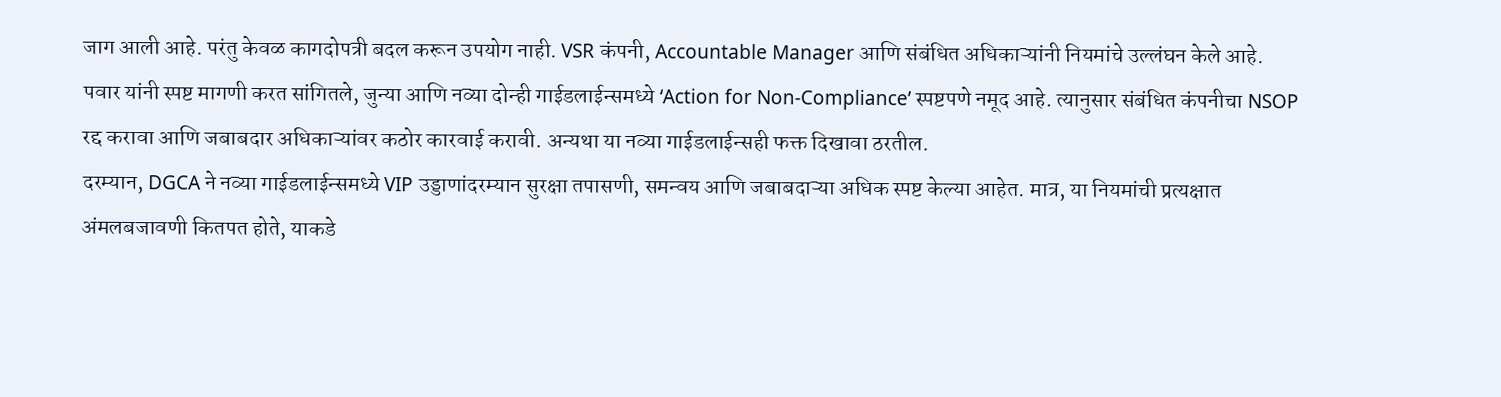जाग आली आहे. परंतु केवळ कागदोपत्री बदल करून उपयोग नाही. VSR कंपनी, Accountable Manager आणि संबंधित अधिकाऱ्यांनी नियमांचे उल्लंघन केले आहे.
पवार यांनी स्पष्ट मागणी करत सांगितले, जुन्या आणि नव्या दोन्ही गाईडलाईन्समध्ये ‘Action for Non-Compliance’ स्पष्टपणे नमूद आहे. त्यानुसार संबंधित कंपनीचा NSOP रद्द करावा आणि जबाबदार अधिकाऱ्यांवर कठोर कारवाई करावी. अन्यथा या नव्या गाईडलाईन्सही फक्त दिखावा ठरतील.
दरम्यान, DGCA ने नव्या गाईडलाईन्समध्ये VIP उड्डाणांदरम्यान सुरक्षा तपासणी, समन्वय आणि जबाबदाऱ्या अधिक स्पष्ट केल्या आहेत. मात्र, या नियमांची प्रत्यक्षात अंमलबजावणी कितपत होते, याकडे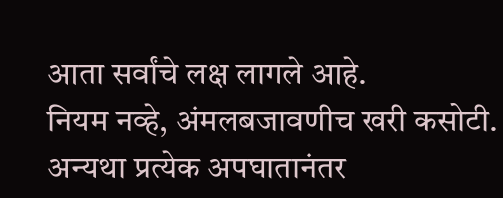आता सर्वांचे लक्ष लागले आहे.
नियम नव्हे, अंमलबजावणीच खरी कसोटी. अन्यथा प्रत्येक अपघातानंतर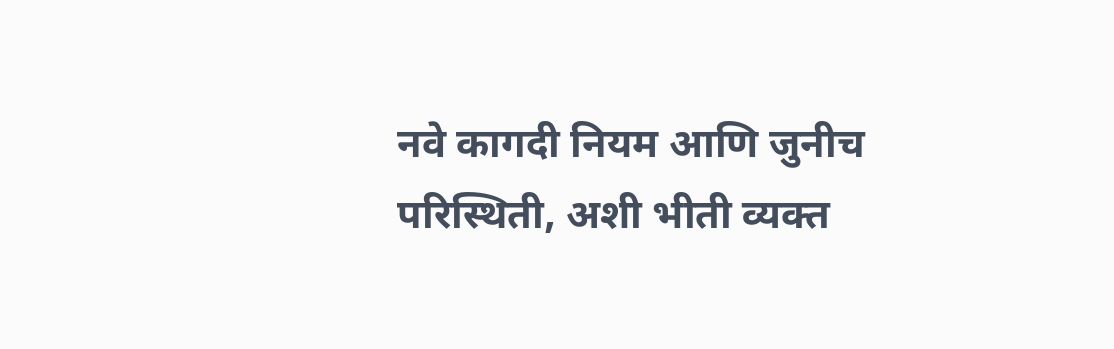नवे कागदी नियम आणि जुनीच परिस्थिती, अशी भीती व्यक्त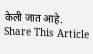केली जात आहे.
Share This Article